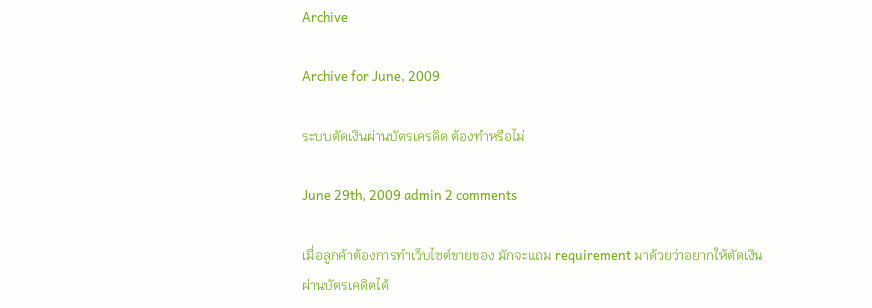Archive

Archive for June, 2009

ระบบตัดเงินผ่านบัตรเครดิต ต้องทำหรือไม่

June 29th, 2009 admin 2 comments

เมื่อลูกค้าต้องการทำเว็บไซต์ขายของ มักจะแถม requirement มาด้วยว่าอยากให้ตัดเงินผ่านบัตรเคดิตได้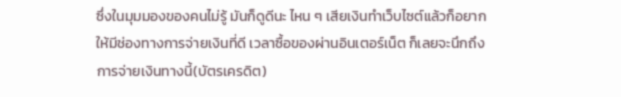ซึ่งในมุมมองของคนไม่รู้ มันก็ดูดีนะ ไหน ๆ เสียเงินทำเว็บไซต์แล้วก็อยากให้มีช่องทางการจ่ายเงินที่ดี เวลาซื้อของผ่านอินเตอร์เน็ต ก็เลยจะนึกถึงการจ่ายเงินทางนี้(บัตรเครดิต)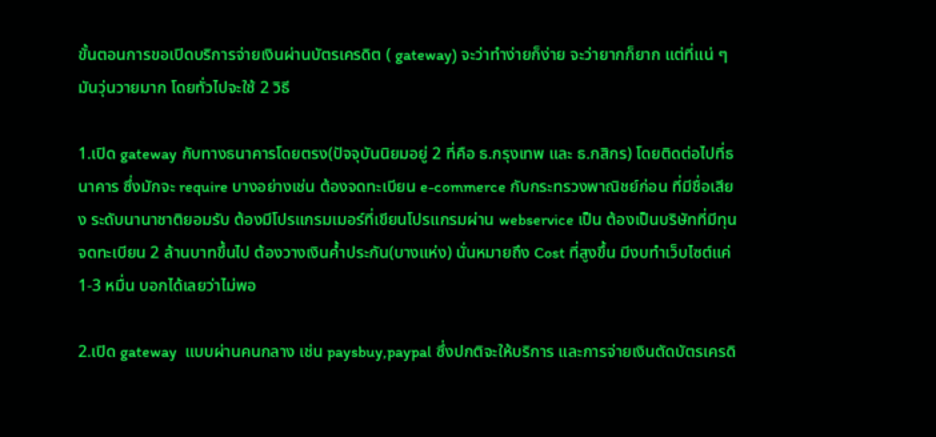ขั้นตอนการขอเปิดบริการจ่ายเงินผ่านบัตรเครดิต ( gateway) จะว่าทำง่ายก็ง่าย จะว่ายากก็ยาก แต่ที่แน่ ๆ มันวุ่นวายมาก โดยทั่วไปจะใช้ 2 วิธี

1.เปิด gateway กับทางธนาคารโดยตรง(ปัจจุบันนิยมอยู่ 2 ที่คือ ธ.กรุงเทพ และ ธ.กสิกร) โดยติดต่อไปที่ธนาคาร ซึ่งมักจะ require บางอย่างเช่น ต้องจดทะเบียน e-commerce กับกระทรวงพาณิชย์ก่อน ที่มีชื่อเสียง ระดับนานาชาติยอมรับ ต้องมีโปรแกรมเมอร์ที่เขียนโปรแกรมผ่าน webservice เป็น ต้องเป็นบริษัทที่มีทุนจดทะเบียน 2 ล้านบาทขึ้นไป ต้องวางเงินค้ำประกัน(บางแห่ง) นั่นหมายถึง Cost ที่สูงขึ้น มีงบทำเว็บไซต์แค่ 1-3 หมื่น บอกได้เลยว่าไม่พอ

2.เปิด gateway  แบบผ่านคนกลาง เช่น paysbuy,paypal ซึ่งปกติจะให้บริการ และการจ่ายเงินตัดบัตรเครดิ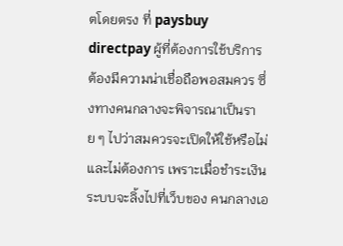ตโดยตรง ที่ paysbuy directpay ผู้ที่ต้องการใช้บริการ ต้องมีความน่าเชื่อถือพอสมควร ซึ่งทางคนกลางจะพิจารณาเป็นราย ๆ ไปว่าสมควรจะเปิดให้ใช้หรือไม่ และไม่ต้องการ เพราะเมื่อชำระเงินระบบจะลิ้งไปที่เว็บของ คนกลางเอ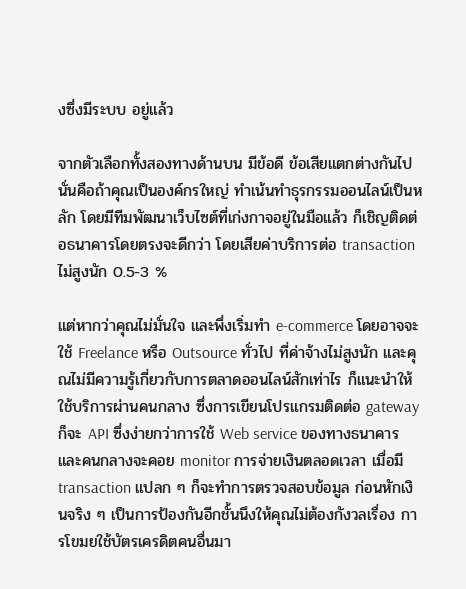งซึ่งมีระบบ อยู่แล้ว

จากตัวเลือกทั้งสองทางด้านบน มีข้อดี ข้อเสียแตกต่างกันไป นั่นคือถ้าคุณเป็นองค์กรใหญ่ ทำเน้นทำธุรกรรมออนไลน์เป็นหลัก โดยมีทีมพัฒนาเว็บไซต์ที่เก่งกาจอยู่ในมือแล้ว ก็เชิญติดต่อธนาคารโดยตรงจะดีกว่า โดยเสียค่าบริการต่อ transaction ไม่สูงนัก 0.5-3 %

แต่หากว่าคุณไม่มั่นใจ และพึ่งเริ่มทำ e-commerce โดยอาจจะใช้ Freelance หรือ Outsource ทั่วไป ที่ค่าจ้างไม่สูงนัก และคุณไม่มีความรู้เกี่ยวกับการตลาดออนไลน์สักเท่าไร ก็แนะนำให้ใช้บริการผ่านคนกลาง ซึ่งการเขียนโปรแกรมติดต่อ gateway ก็จะ API ซึ่งง่ายกว่าการใช้ Web service ของทางธนาคาร และคนกลางจะคอย monitor การจ่ายเงินตลอดเวลา เมื่อมี transaction แปลก ๆ ก็จะทำการตรวจสอบข้อมูล ก่อนหักเงินจริง ๆ เป็นการป้องกันอีกชั้นนึงให้คุณไม่ต้องกังวลเรื่อง การโขมยใช้บัตรเครดิตคนอื่นมา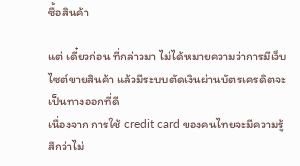ซื้อสินค้า

แต่ เดี๋ยวก่อน ที่กล่าวมา ไม่ได้หมายความว่าการมีเว็บไซต์ขายสินค้า แล้วมีระบบตัดเงินผ่านบัตรเครดิตจะเป็นทางออกที่ดี
เนื่องจาก การใช้ credit card ของคนไทยจะมีความรู้สึกว่าไม่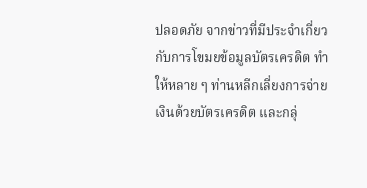ปลอดภัย จากข่าวที่มีประจำเกี่ยวกับการโขมยข้อมูลบัตรเครดิต ทำให้หลาย ๆ ท่านหลีกเลี่ยงการจ่ายเงินด้วยบัตรเครดิต และกลุ่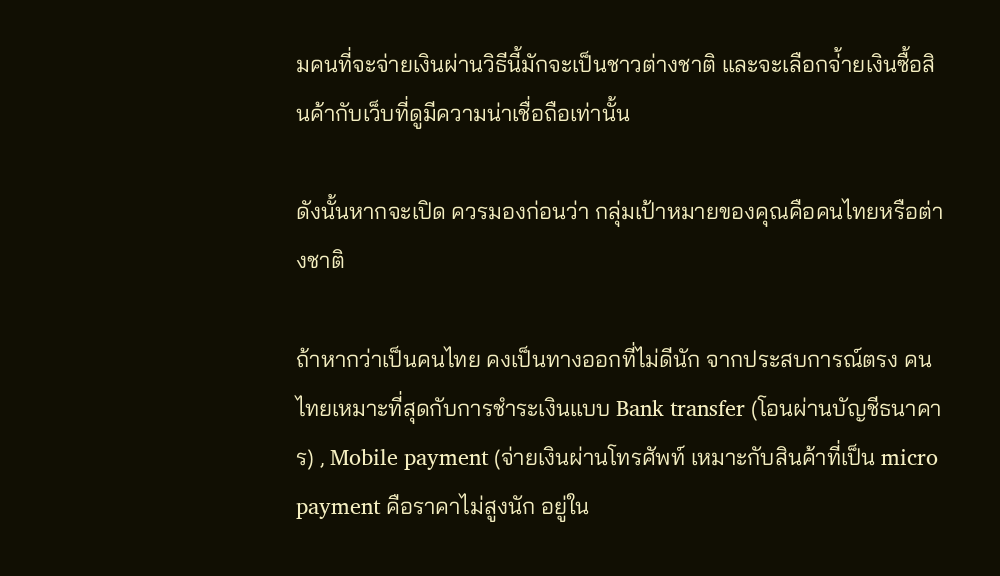มคนที่จะจ่ายเงินผ่านวิธีนี้มักจะเป็นชาวต่างชาติ และจะเลือกจ่้ายเงินซื้อสินค้ากับเว็บที่ดูมีความน่าเชื่อถือเท่านั้น

ดังนั้นหากจะเปิด ควรมองก่อนว่า กลุ่มเป้าหมายของคุณคือคนไทยหรือต่างชาติ

ถ้าหากว่าเป็นคนไทย คงเป็นทางออกที่ไม่ดีนัก จากประสบการณ์ตรง คนไทยเหมาะที่สุดกับการชำระเงินแบบ Bank transfer (โอนผ่านบัญชีธนาคาร) , Mobile payment (จ่ายเงินผ่านโทรศัพท์ เหมาะกับสินค้าที่เป็น micro payment คือราคาไม่สูงนัก อยู่ใน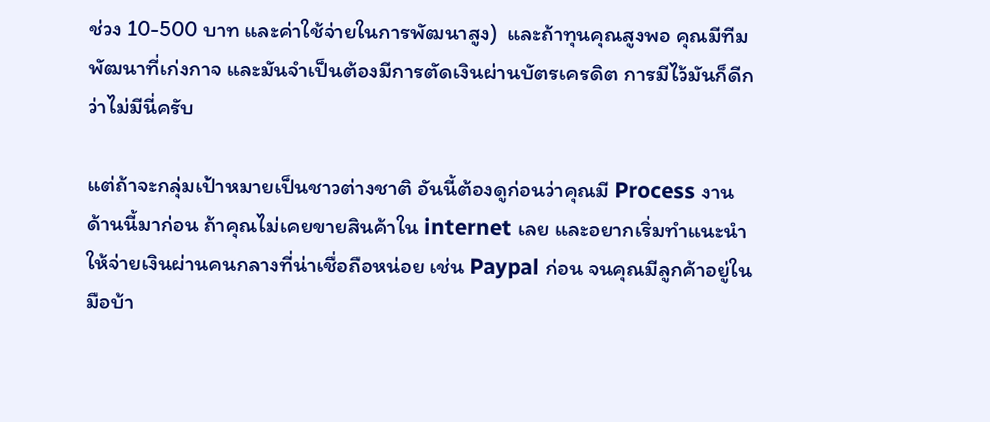ช่วง 10-500 บาท และค่าใช้จ่ายในการพัฒนาสูง)  และถ้าทุนคุณสูงพอ คุณมีทีมพัฒนาที่เก่งกาจ และมันจำเป็นต้องมีการตัดเงินผ่านบัตรเครดิต การมีไว้มันก็ดีกว่าไม่มีนี่ครับ

แต่ถ้าจะกลุ่มเป้าหมายเป็นชาวต่างชาติ อันนี้ต้องดูก่อนว่าคุณมี Process งานด้านนี้มาก่อน ถ้าคุณไม่เคยขายสินค้าใน internet เลย และอยากเริ่มทำแนะนำให้จ่ายเงินผ่านคนกลางที่น่าเชื่อถือหน่อย เช่น Paypal ก่อน จนคุณมีลูกค้าอยู่ในมือบ้า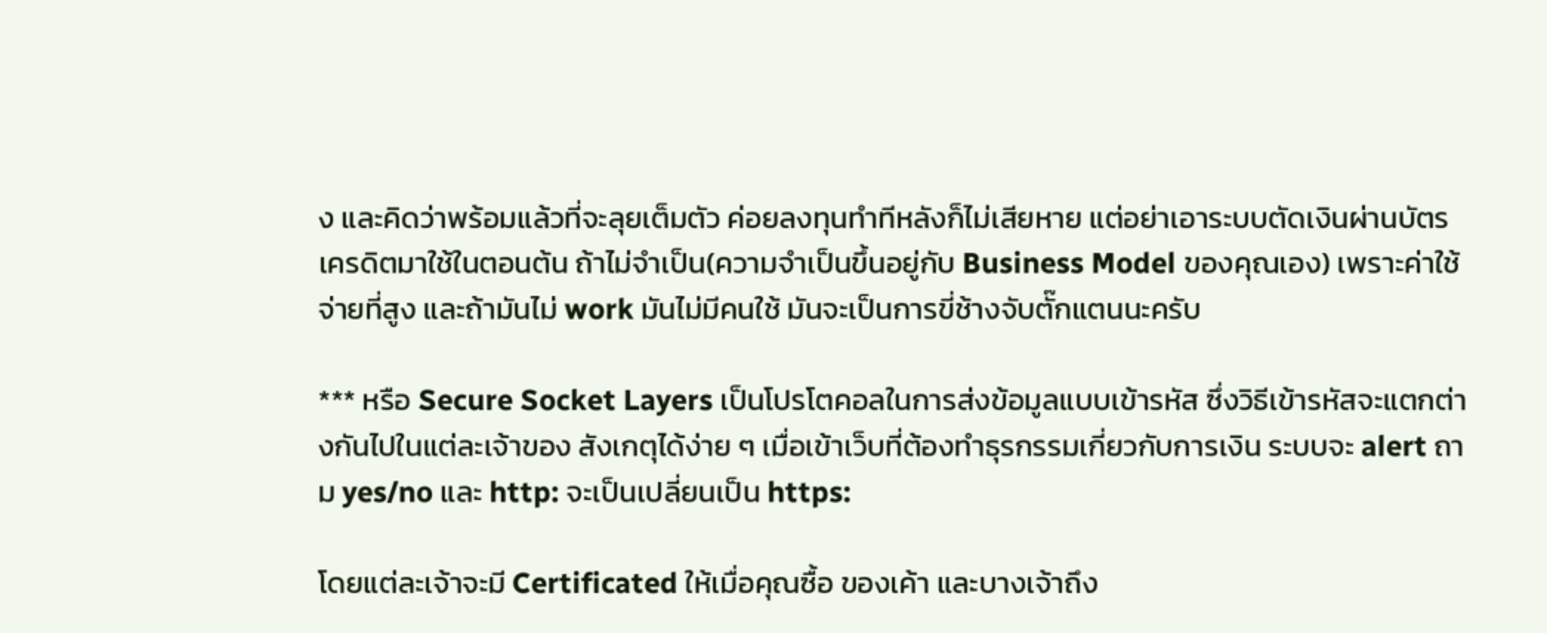ง และคิดว่าพร้อมแล้วที่จะลุยเต็มตัว ค่อยลงทุนทำทีหลังก็ไม่เสียหาย แต่อย่าเอาระบบตัดเงินผ่านบัตรเครดิตมาใช้ในตอนต้น ถ้าไม่จำเป็น(ความจำเป็นขึ้นอยู่กับ Business Model ของคุณเอง) เพราะค่าใช้จ่ายที่สูง และถ้ามันไม่ work มันไม่มีคนใช้ มันจะเป็นการขี่ช้างจับตั๊กแตนนะครับ

*** หรือ Secure Socket Layers เป็นโปรโตคอลในการส่งข้อมูลแบบเข้ารหัส ซึ่งวิธีเข้ารหัสจะแตกต่างกันไปในแต่ละเจ้าของ สังเกตุได้ง่าย ๆ เมื่อเข้าเว็บที่ต้องทำธุรกรรมเกี่ยวกับการเงิน ระบบจะ alert ถาม yes/no และ http: จะเป็นเปลี่ยนเป็น https:

โดยแต่ละเจ้าจะมี Certificated ให้เมื่อคุณซื้อ ของเค้า และบางเจ้าถึง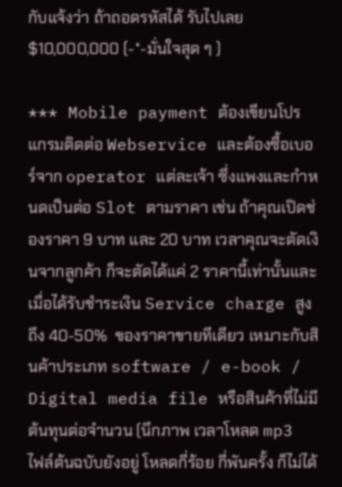กับแจ้งว่า ถ้าถอดรหัสได้ รับไปเลย $10,000,000 (-*-มั่นใจสุด ๆ )

*** Mobile payment ต้องเขียนโปรแกรมติดต่อ Webservice และต้องซื้อเบอร์จาก operator แต่ละเจ้า ซึ่งแพงและกำหนดเป็นต่อ Slot ตามราคา เช่น ถ้าคุณเปิดช่องราคา 9 บาท และ 20 บาท เวลาคุณจะตัดเงินจากลูกค้า ก็จะตัดได้แค่ 2 ราคานี้เท่านั้นและเมื่อได้รับชำระเงิน Service charge สูงถึง 40-50%  ของราคาขายทีเดียว เหมาะกับสินค้าประเภท software / e-book / Digital media file หรือสินค้าที่ไม่มีต้นทุนต่อจำนวน (นึกภาพ เวลาโหลด mp3 ไฟล์ต้นฉบับยังอยู่ โหลดกี่ร้อย กี่พันครั้ง ก็ไม่ได้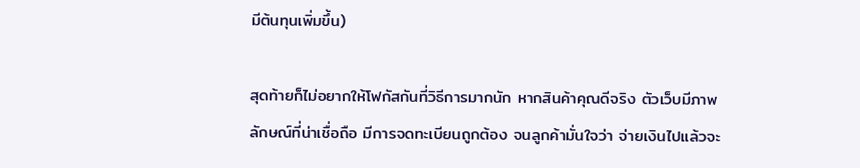มีต้นทุนเพิ่มขึ้น)

สุดท้ายก็ไม่อยากให้โฟกัสกันที่วิธีการมากนัก หากสินค้าคุณดีจริง ตัวเว็บมีภาพลักษณ์ที่น่าเชื่อถือ มีการจดทะเบียนถูกต้อง จนลูกค้ามั่นใจว่า จ่ายเงินไปแล้วจะ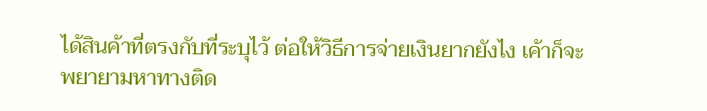ได้สินค้าที่ตรงกับที่ระบุไว้ ต่อให้วิธีการจ่ายเงินยากยังไง เค้าก็จะพยายามหาทางติด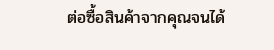ต่อซื้อสินค้าจากคุณจนได้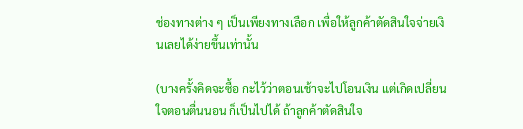ช่องทางต่าง ๆ เป็นเพียงทางเลือก เพื่อให้ลูกค้าตัดสินใจจ่ายเงินเลยได้ง่ายขึ้นเท่านั้น

(บางครั้งคิดจะซื้อ กะไว้ว่าตอนเช้าจะไปโอนเงิน แต่เกิดเปลี่ยนใจตอนตื่นนอน ก็เป็นไปได้ ถ้าลูกค้าตัดสินใจ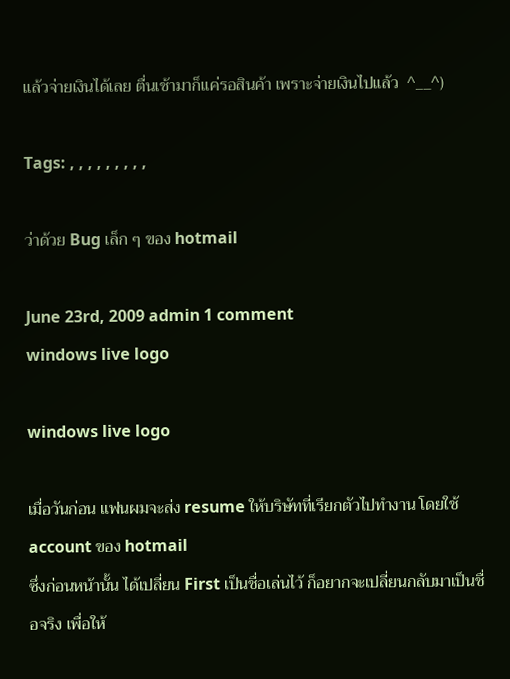แล้วจ่ายเงินได้เลย ตื่นเช้ามาก็แค่รอสินค้า เพราะจ่ายเงินไปแล้ว  ^__^)

Tags: , , , , , , , , ,

ว่าด้วย Bug เล็ก ๆ ของ hotmail

June 23rd, 2009 admin 1 comment
windows live logo

windows live logo

เมื่อวันก่อน แฟนผมจะส่ง resume ให้บริษัทที่เรียกตัวไปทำงาน โดยใช้ account ของ hotmail
ซึ่งก่อนหน้านั้น ได้เปลี่ยน First เป็นชื่อเล่นไว้ ก็อยากจะเปลี่ยนกลับมาเป็นชื่อจริง เพื่อให้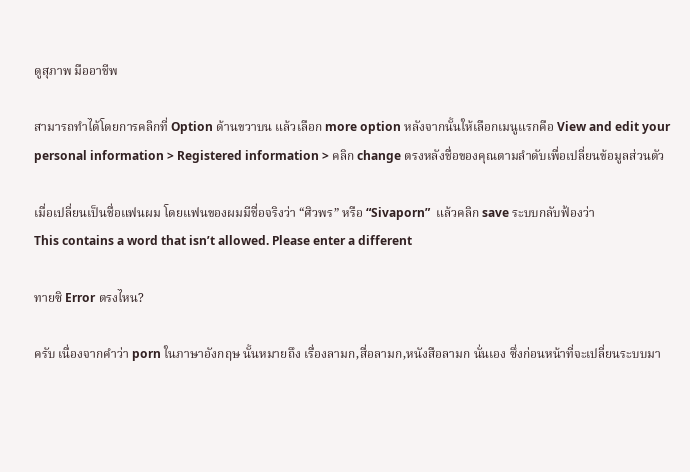ดูสุภาพ มืออาชีพ

สามารถทำได้โดยการคลิกที่ Option ด้านขวาบน แล้วเลือก more option หลังจากนั้นให้เลือกเมนูแรกคือ View and edit your personal information > Registered information > คลิก change ตรงหลังชื่อของคุณตามลำดับเพื่อเปลี่ยนข้อมูลส่วนตัว

เมื่อเปลี่ยนเป็นชื่อแฟนผม โดยแฟนของผมมีชื่อจริงว่า “ศิวพร” หรือ “Sivaporn”  แล้วคลิก save ระบบกลับฟ้องว่า
This contains a word that isn’t allowed. Please enter a different

ทายซิ Error ตรงไหน?

ครับ เนื่องจากคำว่า porn ในภาษาอังกฤษ นั้นหมายถึง เรื่องลามก,สื่อลามก,หนังสือลามก นั่นเอง ซึ่งก่อนหน้าที่จะเปลี่ยนระบบมา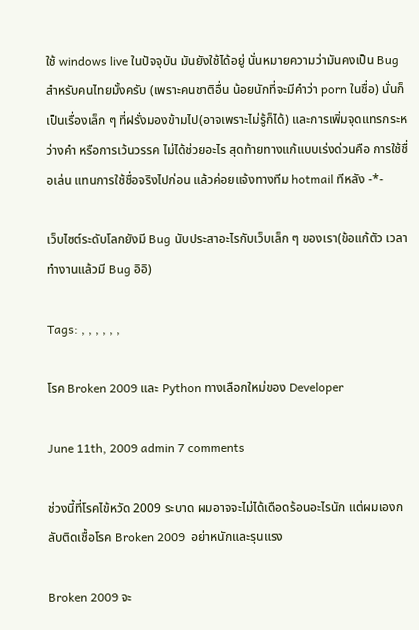ใช้ windows live ในปัจจุบัน มันยังใช้ได้อยู่ นั่นหมายความว่ามันคงเป็น Bug สำหรับคนไทยมั้งครับ (เพราะคนชาติอื่น น้อยนักที่จะมีคำว่า porn ในชื่อ) นั่นก็เป็นเรื่องเล็ก ๆ ที่ฝรั่งมองข้ามไป(อาจเพราะไม่รู้ก็ได้) และการเพิ่มจุดแทรกระหว่างคำ หรือการเว้นวรรค ไม่ได้ช่วยอะไร สุดท้ายทางแก้แบบเร่งด่วนคือ การใช้ชื่อเล่น แทนการใช้ชื่อจริงไปก่อน แล้วค่อยแจ้งทางทีม hotmail ทีหลัง -*-

เว็บไซต์ระดับโลกยังมี Bug นับประสาอะไรกับเว็บเล็ก ๆ ของเรา(ข้อแก้ตัว เวลาทำงานแล้วมี Bug อิอิ)

Tags: , , , , , ,

โรค Broken 2009 และ Python ทางเลือกใหม่ของ Developer

June 11th, 2009 admin 7 comments

ช่วงนี้ที่โรคไข้หวัด 2009 ระบาด ผมอาจจะไม่ได้เดือดร้อนอะไรนัก แต่ผมเองกลับติดเชื้อโรค Broken 2009  อย่าหนักและรุนแรง

Broken 2009 จะ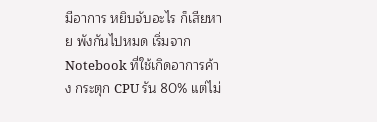มีอาการ หยิบจับอะไร ก็เสียหาย พังกันไปหมด เริ่มจาก Notebook ที่ใช้เกิดอาการค้าง กระตุก CPU รัน 80% แต่ไม่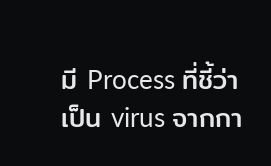มี Process ที่ชี้ว่าเป็น virus จากกา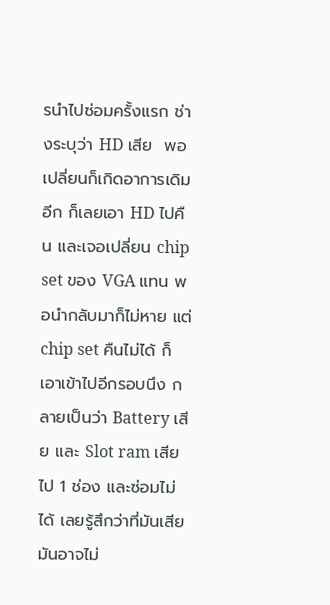รนำไปซ่อมครั้งแรก ช่างระบุว่า HD เสีย  พอเปลี่ยนก็เกิดอาการเดิมอีก ก็เลยเอา HD ไปคืน และเจอเปลี่ยน chip set ของ VGA แทน พอนำกลับมาก็ไม่หาย แต่ chip set คืนไม่ได้ ก็เอาเข้าไปอีกรอบนึง กลายเป็นว่า Battery เสีย และ Slot ram เสียไป 1 ช่อง และซ่อมไม่ได้ เลยรู้สึกว่าที่มันเสีย มันอาจไม่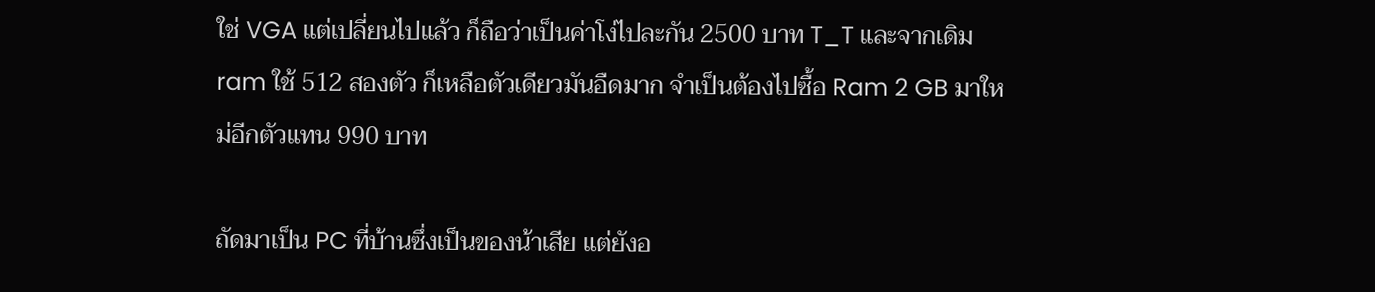ใช่ VGA แต่เปลี่ยนไปแล้ว ก็ถือว่าเป็นค่าโง่ไปละกัน 2500 บาท T_T และจากเดิม ram ใช้ 512 สองตัว ก็เหลือตัวเดียวมันอืดมาก จำเป็นต้องไปซื้อ Ram 2 GB มาใหม่อีกตัวแทน 990 บาท

ถัดมาเป็น PC ที่บ้านซึ่งเป็นของน้าเสีย แต่ยังอ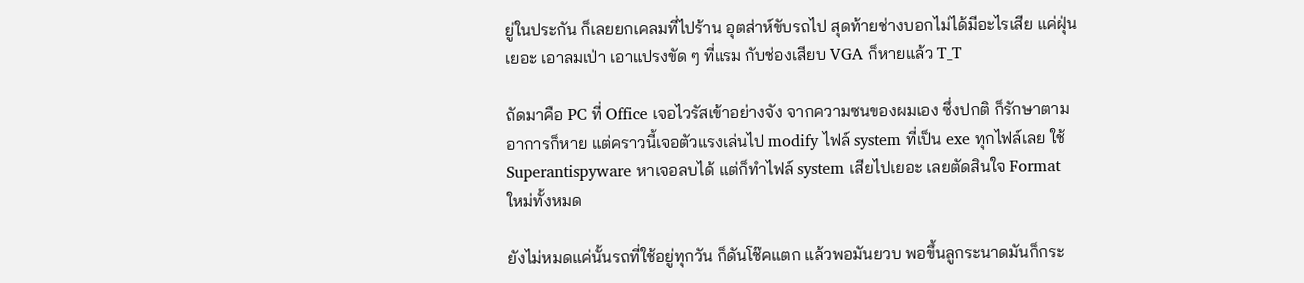ยู่ในประกัน ก็เลยยกเคลมที่ไปร้าน อุตส่าห์ขับรถไป สุดท้ายช่างบอกไม่ได้มีอะไรเสีย แค่ฝุ่นเยอะ เอาลมเป่า เอาแปรงขัด ๆ ที่แรม กับช่องเสียบ VGA ก็หายแล้ว T_T

ถัดมาคือ PC ที่ Office เจอไวรัสเข้าอย่างจัง จากความซนของผมเอง ซึ่งปกติ ก็รักษาตามอาการก็หาย แต่คราวนี้เจอตัวแรงเล่นไป modify ไฟล์ system ที่เป็น exe ทุกไฟล์เลย ใช้ Superantispyware หาเจอลบได้ แต่ก็ทำไฟล์ system เสียไปเยอะ เลยตัดสินใจ Format ใหม่ทั้งหมด

ยังไม่หมดแค่นั้นรถที่ใช้อยู่ทุกวัน ก็ดันโช๊คแตก แล้วพอมันยวบ พอขึ้นลูกระนาดมันก็กระ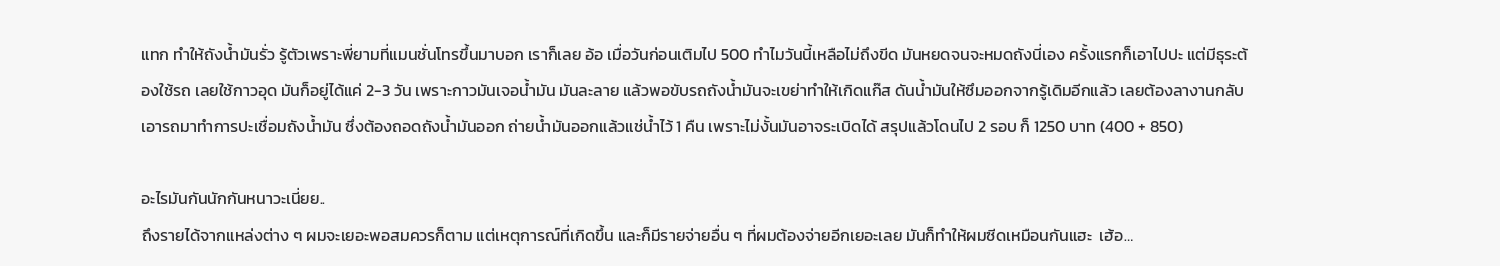แทก ทำให้ถังน้ำมันรั่ว รู้ตัวเพราะพี่ยามที่แมนชั่นโทรขึ้นมาบอก เราก็เลย อ้อ เมื่อวันก่อนเติมไป 500 ทำไมวันนี้เหลือไม่ถึงขีด มันหยดจนจะหมดถังนี่เอง ครั้งแรกก็เอาไปปะ แต่มีธุระต้องใช้รถ เลยใช้กาวอุด มันก็อยู่ได้แค่ 2-3 วัน เพราะกาวมันเจอน้ำมัน มันละลาย แล้วพอขับรถถังน้ำมันจะเขย่าทำให้เกิดแก๊ส ดันน้ำมันให้ซึมออกจากรู้เดิมอีกแล้ว เลยต้องลางานกลับเอารถมาทำการปะเชื่อมถังน้ำมัน ซึ่งต้องถอดถังน้ำมันออก ถ่ายน้ำมันออกแล้วแช่น้ำไว้ 1 คืน เพราะไม่งั้นมันอาจระเบิดได้ สรุปแล้วโดนไป 2 รอบ ก็ 1250 บาท (400 + 850)

อะไรมันกันนักกันหนาวะเนี่ยย..
ถึงรายได้จากแหล่งต่าง ๆ ผมจะเยอะพอสมควรก็ตาม แต่เหตุการณ์ที่เกิดขึ้น และก็มีรายจ่ายอื่น ๆ ที่ผมต้องจ่ายอีกเยอะเลย มันก็ทำให้ผมซีดเหมือนกันแฮะ  เฮ้อ…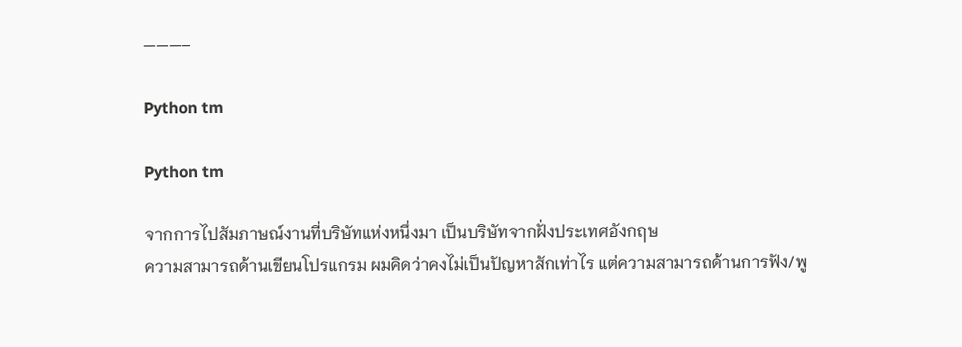———–

Python tm

Python tm

จากการไปสัมภาษณ์งานที่บริษัทแห่งหนึ่งมา เป็นบริษัทจากฝั่งประเทศอังกฤษ
ความสามารถด้านเขียนโปรแกรม ผมคิดว่าคงไม่เป็นปัญหาสักเท่าไร แต่ความสามารถด้านการฟัง/พู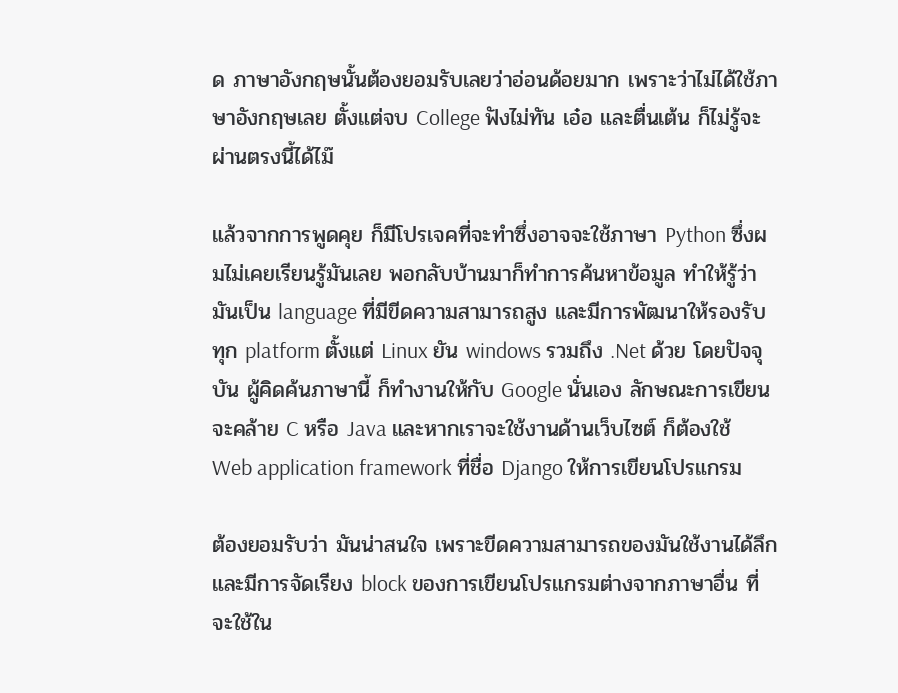ด ภาษาอังกฤษนั้นต้องยอมรับเลยว่าอ่อนด้อยมาก เพราะว่าไม่ได้ใช้ภาษาอังกฤษเลย ตั้งแต่จบ College ฟังไม่ทัน เอ๋อ และตื่นเต้น ก็ไม่รู้จะผ่านตรงนี้ได้ไม๊

แล้วจากการพูดคุย ก็มีโปรเจคที่จะทำซึ่งอาจจะใช้ภาษา Python ซึ่งผมไม่เคยเรียนรู้มันเลย พอกลับบ้านมาก็ทำการค้นหาข้อมูล ทำให้รู้ว่ามันเป็น language ที่มีขีดความสามารถสูง และมีการพัฒนาให้รองรับทุก platform ตั้งแต่ Linux ยัน windows รวมถึง .Net ด้วย โดยปัจจุบัน ผู้คิดค้นภาษานี้ ก็ทำงานให้กับ Google นั่นเอง ลักษณะการเขียนจะคล้าย C หรือ Java และหากเราจะใช้งานด้านเว็บไซต์ ก็ต้องใช้ Web application framework ที่ชื่อ Django ให้การเขียนโปรแกรม

ต้องยอมรับว่า มันน่าสนใจ เพราะขีดความสามารถของมันใช้งานได้ลึก และมีการจัดเรียง block ของการเขียนโปรแกรมต่างจากภาษาอื่น ที่จะใช้ใน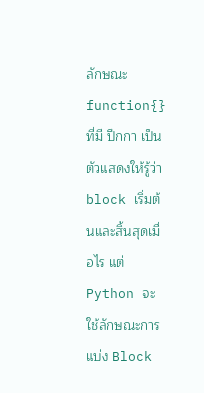ลักษณะ function{}  ที่มี ปีกกา เป็นตัวแสดงให้รู้ว่า  block เริ่มต้นและสิ้นสุดเมื่อไร แต่ Python จะใช้ลักษณะการแบ่ง Block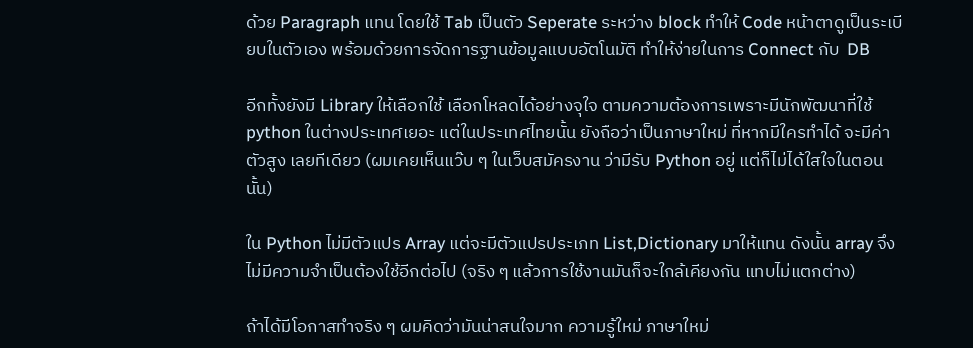ด้วย Paragraph แทน โดยใช้ Tab เป็นตัว Seperate ระหว่าง block ทำให้ Code หน้าตาดูเป็นระเบียบในตัวเอง พร้อมด้วยการจัดการฐานข้อมูลแบบอัตโนมัติ ทำให้ง่ายในการ Connect กับ  DB

อีกทั้งยังมี Library ให้เลือกใช้ เลือกโหลดได้อย่างจุใจ ตามความต้องการเพราะมีนักพัฒนาที่ใช้ python ในต่างประเทศเยอะ แต่ในประเทศไทยนั้น ยังถือว่าเป็นภาษาใหม่ ที่หากมีใครทำได้ จะมีค่าตัวสูง เลยทีเดียว (ผมเคยเห็นแว๊บ ๆ ในเว็บสมัครงาน ว่ามีรับ Python อยู่ แต่ก็ไม่ได้ใสใจในตอนนั้น)

ใน Python ไม่มีตัวแปร Array แต่จะมีตัวแปรประเภท List,Dictionary มาให้แทน ดังนั้น array จึงไม่มีความจำเป็นต้องใช้อีกต่อไป (จริง ๆ แล้วการใช้งานมันก็จะใกล้เคียงกัน แทบไม่แตกต่าง)

ถ้าได้มีโอกาสทำจริง ๆ ผมคิดว่ามันน่าสนใจมาก ความรู้ใหม่ ภาษาใหม่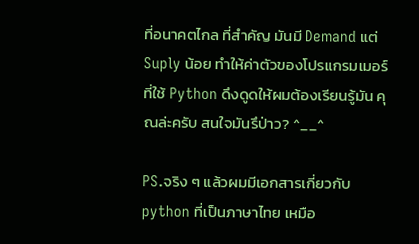ที่อนาคตไกล ที่สำคัญ มันมี Demand แต่  Suply น้อย ทำให้ค่าตัวของโปรแกรมเมอร์ที่ใช้ Python ดึงดูดให้ผมต้องเรียนรู้มัน คุณล่ะครับ สนใจมันรึป่าว? ^__^

PS.จริง ๆ แล้วผมมีเอกสารเกี่ยวกับ python ที่เป็นภาษาไทย เหมือ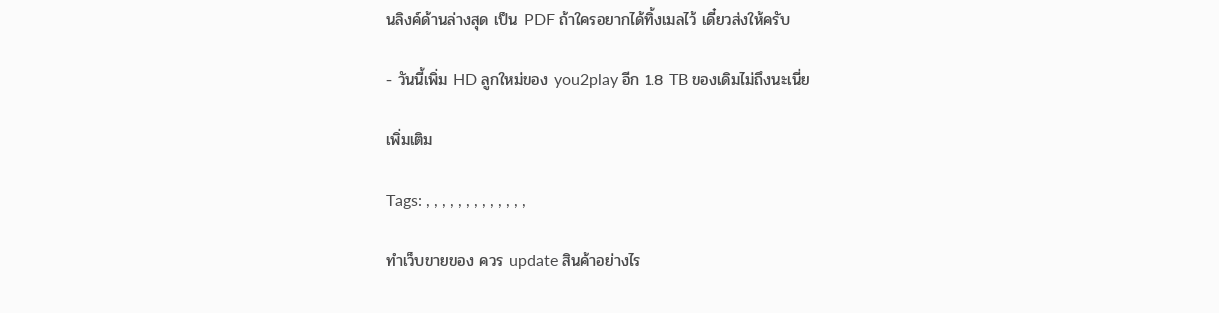นลิงค์ด้านล่างสุด เป็น PDF ถ้าใครอยากได้ทิ้งเมลไว้ เดี๋ยวส่งให้ครับ

- วันนี้เพิ่ม HD ลูกใหม่ของ you2play อีก 1.8 TB ของเดิมไม่ถึงนะเนี่ย

เพิ่มเติม

Tags: , , , , , , , , , , , , ,

ทำเว็บขายของ ควร update สินค้าอย่างไร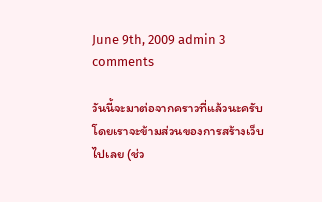June 9th, 2009 admin 3 comments

วันนี้จะมาต่อจากคราวที่แล้วนะครับ โดยเราจะข้ามส่วนของการสร้างเว็บไปเลย (ช่ว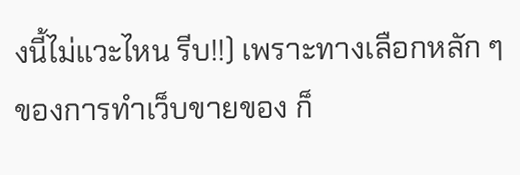งนี้ไม่แวะไหน รีบ!!) เพราะทางเลือกหลัก ๆ ของการทำเว็บขายของ ก็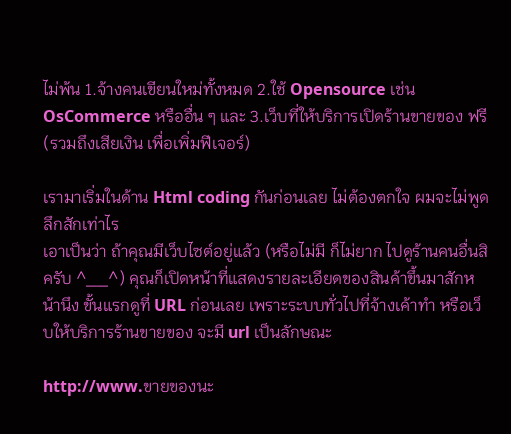ไม่พ้น 1.จ้างคนเขียนใหม่ทั้งหมด 2.ใช้ Opensource เช่น OsCommerce หรืออื่น ๆ และ 3.เว็บที่ให้บริการเปิดร้านขายของ ฟรี(รวมถึงเสียเงิน เพื่อเพิ่มฟีเจอร์)

เรามาเริ่มในด้าน Html coding กันก่อนเลย ไม่ต้องตกใจ ผมจะไม่พูดลึกสักเท่าไร
เอาเป็นว่า ถ้าคุณมีเว็บไซต์อยู่แล้ว (หรือไม่มี ก็ไม่ยาก ไปดูร้านคนอื่นสิครับ ^__^) คุณก็เปิดหน้าที่แสดงรายละเอียดของสินค้าขึ้นมาสักหน้านึง ขั้นแรกดูที่ URL ก่อนเลย เพราะระบบทั่วไปที่จ้างเค้าทำ หรือเว็บให้บริการร้านขายของ จะมี url เป็นลักษณะ

http://www.ขายของนะ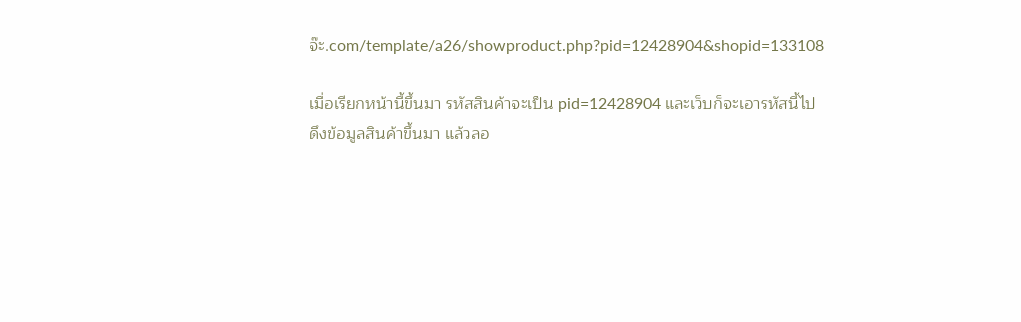จ๊ะ.com/template/a26/showproduct.php?pid=12428904&shopid=133108

เมื่อเรียกหน้านี้ขึ้นมา รหัสสินค้าจะเป็น pid=12428904 และเว็บก็จะเอารหัสนี้ไปดึงข้อมูลสินค้าขึ้นมา แล้วลอ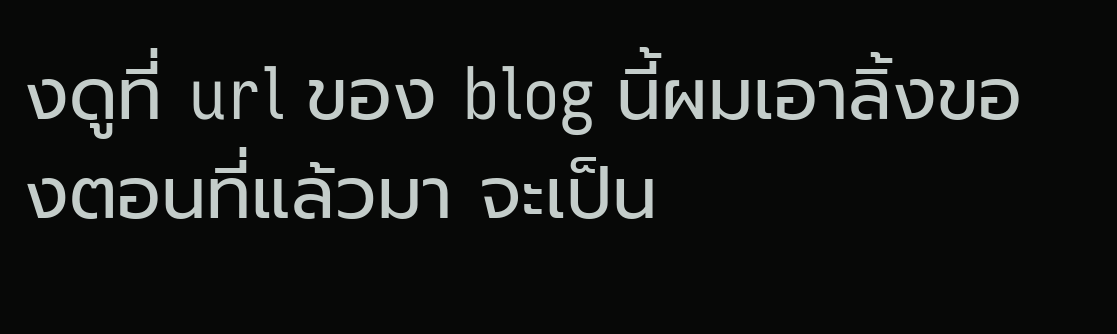งดูที่ url ของ blog นี้ผมเอาลิ้งของตอนที่แล้วมา จะเป็น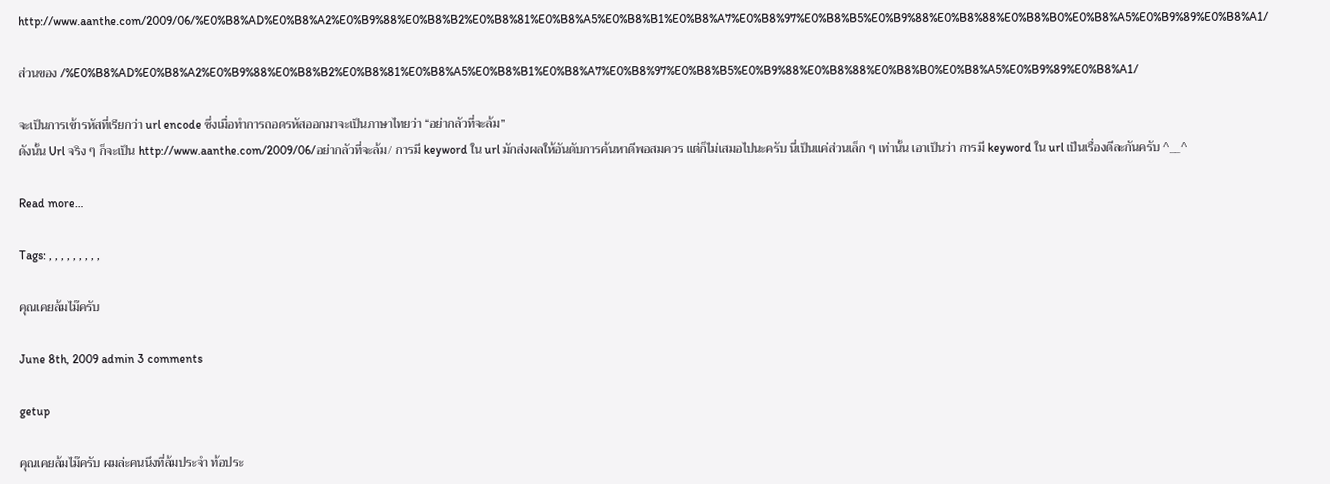http://www.aanthe.com/2009/06/%E0%B8%AD%E0%B8%A2%E0%B9%88%E0%B8%B2%E0%B8%81%E0%B8%A5%E0%B8%B1%E0%B8%A7%E0%B8%97%E0%B8%B5%E0%B9%88%E0%B8%88%E0%B8%B0%E0%B8%A5%E0%B9%89%E0%B8%A1/

ส่วนของ /%E0%B8%AD%E0%B8%A2%E0%B9%88%E0%B8%B2%E0%B8%81%E0%B8%A5%E0%B8%B1%E0%B8%A7%E0%B8%97%E0%B8%B5%E0%B9%88%E0%B8%88%E0%B8%B0%E0%B8%A5%E0%B9%89%E0%B8%A1/

จะเป็นการเข้ารหัสที่เรียกว่า url encode ซึ่งเมื่อทำการถอดรหัสออกมาจะเป็นภาษาไทยว่า “อย่ากลัวที่จะล้ม”
ดังนั้น Url จริง ๆ ก็จะเป็น http://www.aanthe.com/2009/06/อย่ากลัวที่จะล้ม/ การมี keyword ใน url มักส่งผลให้อันดับการค้นหาดีพอสมควร แต่ก็ไม่เสมอไปนะครับ นี่เป็นแค่ส่วนเล็ก ๆ เท่านั้น เอาเป็นว่า การมี keyword ใน url เป็นเรื่องดีละกันครับ ^__^

Read more…

Tags: , , , , , , , , ,

คุณเคยล้มไม๊ครับ

June 8th, 2009 admin 3 comments

getup

คุณเคยล้มไม๊ครับ ผมล่ะคนนึงที่ล้มประจำ ท้อประ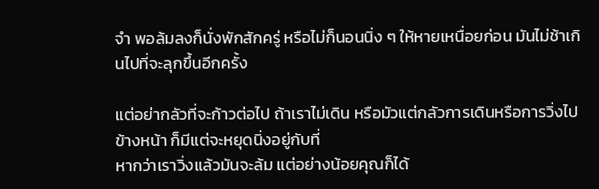จำ พอล้มลงก็นั่งพักสักครู่ หรือไม่ก็นอนนิ่ง ๆ ให้หายเหนื่อยก่อน มันไม่ช้าเกินไปที่จะลุกขึ้นอีกครั้ง

แต่อย่ากลัวที่จะก้าวต่อไป ถ้าเราไม่เดิน หรือมัวแต่กลัวการเดินหรือการวิ่งไปข้างหน้า ก็มีแต่จะหยุดนิ่งอยู่กับที่
หากว่าเราวิ่งแล้วมันจะล้ม แต่อย่างน้อยคุณก็ได้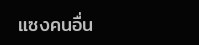แซงคนอื่น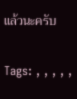แล้วนะครับ

Tags: , , , , ,